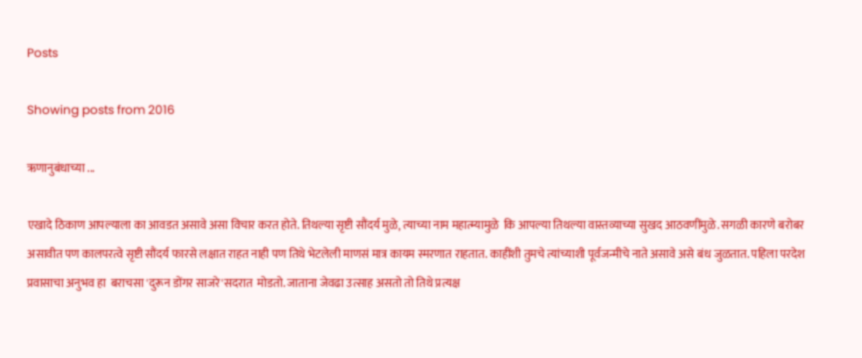Posts

Showing posts from 2016

ऋणानुबंधाच्या ...

एखादे ठिकाण आपल्याला का आवडत असावे असा विचार करत होते. तिथल्या सृष्टी सौंदर्य मुळे, त्याच्या नाम महात्म्यामुळे  कि आपल्या तिथल्या वास्तव्याच्या सुखद आठवणींमुळे. सगळी कारणे बरोबर असावीत पण कालपरत्वे सृष्टी सौंदर्य फारसे लक्षात राहत नाही पण तिथे भेटलेली माणसं मात्र कायम स्मरणात राहतात. काहींशी तुमचे त्यांच्याशी पूर्वजन्मीचे नाते असावे असे बंध जुळतात. पहिला परदेश प्रवासाचा अनुभव हा  बराचसा 'दुरून डोंगर साजरे'सदरात  मोडतो. जाताना जेवढा उत्साह असतो तो तिथे प्रत्यक्ष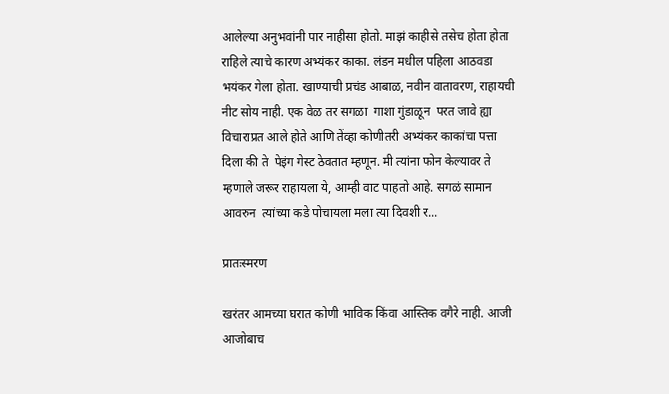आलेल्या अनुभवांनी पार नाहीसा होतो. माझं काहीसे तसेच होता होता राहिले त्याचे कारण अभ्यंकर काका. लंडन मधील पहिला आठवडा भयंकर गेला होता. खाण्याची प्रचंड आबाळ, नवीन वातावरण, राहायची नीट सोय नाही. एक वेळ तर सगळा  गाशा गुंडाळून  परत जावे ह्या विचाराप्रत आले होते आणि तेंव्हा कोणीतरी अभ्यंकर काकांचा पत्ता दिला की ते  पेइंग गेस्ट ठेवतात म्हणून. मी त्यांना फोन केल्यावर ते म्हणाले जरूर राहायला ये, आम्ही वाट पाहतो आहे. सगळं सामान आवरुन  त्यांच्या कडे पोचायला मला त्या दिवशी र...

प्रातःस्मरण

खरंतर आमच्या घरात कोणी भाविक किंवा आस्तिक वगैरे नाही. आजी आजोबाच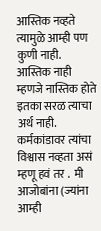आस्तिक नव्हते त्यामुळे आम्ही पण कुणी नाही.   आस्तिक नाही म्हणजे नास्तिक होते इतका सरळ त्याचा अर्थ नाही. कर्मकांडावर त्यांचा विश्वास नव्हता असं  म्हणू हवं तर .  मी आजोबांना (ज्यांना आम्ही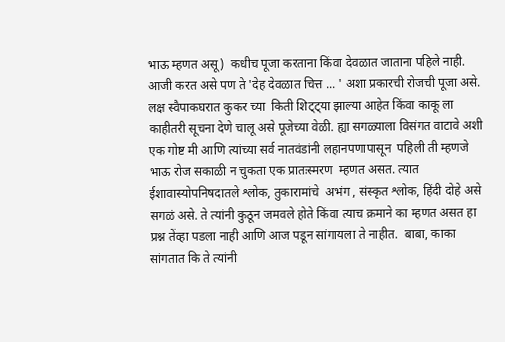भाऊ म्हणत असू)  कधीच पूजा करताना किंवा देवळात जाताना पहिले नाही. आजी करत असे पण ते 'देह देवळात चित्त ... ' अशा प्रकारची रोजची पूजा असे. लक्ष स्वैपाकघरात कुकर च्या  किती शिट्ट्या झाल्या आहेत किंवा काकू ला काहीतरी सूचना देणे चालू असे पूजेच्या वेळी. ह्या सगळ्याला विसंगत वाटावे अशी एक गोष्ट मी आणि त्यांच्या सर्व नातवंडांनी लहानपणापासून  पहिली ती म्हणजे भाऊ रोज सकाळी न चुकता एक प्रातःस्मरण  म्हणत असत. त्यात ईशावास्योपनिषदातले श्लोक, तुकारामांचे  अभंग , संस्कृत श्लोक, हिंदी दोहे असे सगळं असे. ते त्यांनी कुठून जमवले होते किंवा त्याच क्रमाने का म्हणत असत हा प्रश्न तेंव्हा पडला नाही आणि आज पडून सांगायला ते नाहीत.  बाबा, काका सांगतात कि ते त्यांनी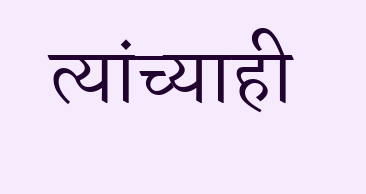त्यांच्याही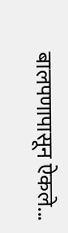बालपणापासून ऐकले...